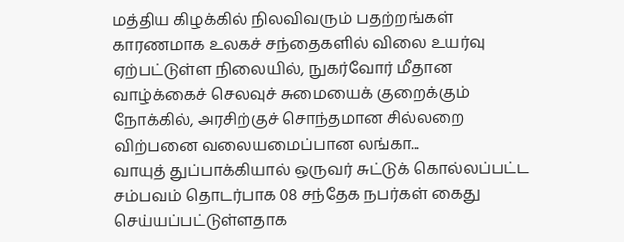மத்திய கிழக்கில் நிலவிவரும் பதற்றங்கள் காரணமாக உலகச் சந்தைகளில் விலை உயர்வு ஏற்பட்டுள்ள நிலையில், நுகர்வோர் மீதான வாழ்க்கைச் செலவுச் சுமையைக் குறைக்கும் நோக்கில், அரசிற்குச் சொந்தமான சில்லறை விற்பனை வலையமைப்பான லங்கா...
வாயுத் துப்பாக்கியால் ஒருவர் சுட்டுக் கொல்லப்பட்ட சம்பவம் தொடர்பாக 08 சந்தேக நபர்கள் கைது செய்யப்பட்டுள்ளதாக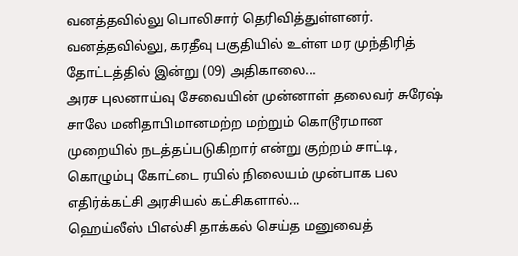வனத்தவில்லு பொலிசார் தெரிவித்துள்ளனர்.
வனத்தவில்லு, கரதீவு பகுதியில் உள்ள மர முந்திரித் தோட்டத்தில் இன்று (09) அதிகாலை...
அரச புலனாய்வு சேவையின் முன்னாள் தலைவர் சுரேஷ் சாலே மனிதாபிமானமற்ற மற்றும் கொடூரமான முறையில் நடத்தப்படுகிறார் என்று குற்றம் சாட்டி, கொழும்பு கோட்டை ரயில் நிலையம் முன்பாக பல எதிர்க்கட்சி அரசியல் கட்சிகளால்...
ஹெய்லீஸ் பிஎல்சி தாக்கல் செய்த மனுவைத்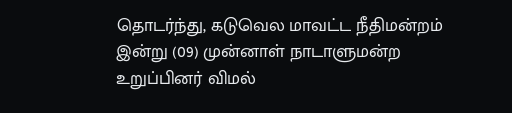தொடர்ந்து, கடுவெல மாவட்ட நீதிமன்றம் இன்று (09) முன்னாள் நாடாளுமன்ற உறுப்பினர் விமல்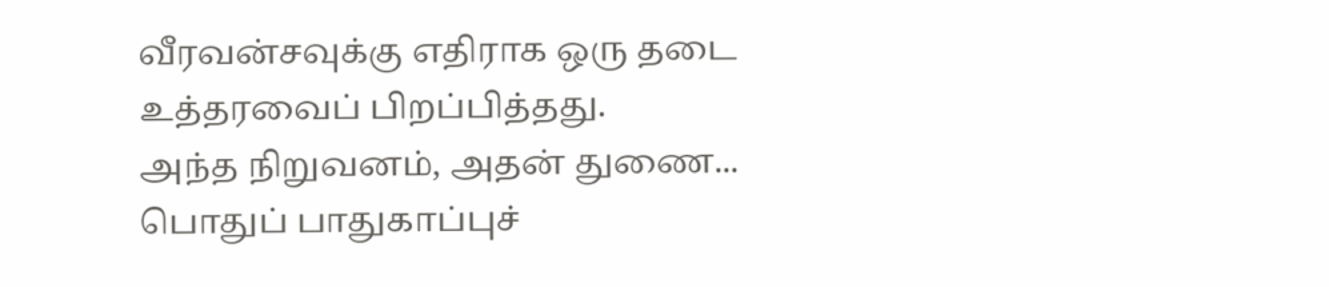வீரவன்சவுக்கு எதிராக ஒரு தடை உத்தரவைப் பிறப்பித்தது.
அந்த நிறுவனம், அதன் துணை...
பொதுப் பாதுகாப்புச்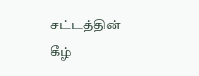சட்டத்தின் கீழ்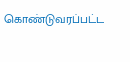கொண்டுவரப்பட்ட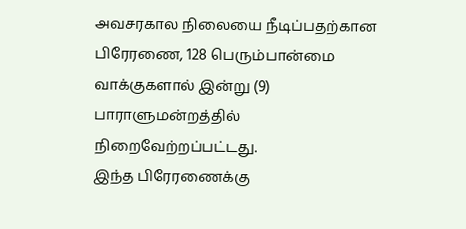அவசரகால நிலையை நீடிப்பதற்கான பிரேரணை, 128 பெரும்பான்மை வாக்குகளால் இன்று (9) பாராளுமன்றத்தில் நிறைவேற்றப்பட்டது.
இந்த பிரேரணைக்கு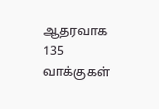ஆதரவாக 135 வாக்குகள்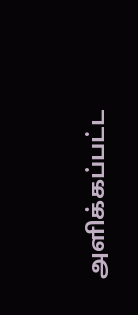அளிக்கப்பட்ட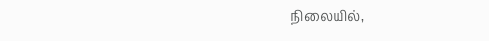நிலையில்,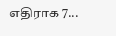எதிராக 7...